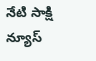నేటి సాక్షి న్యూస్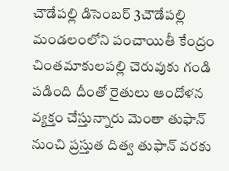చౌడేపల్లి డిసెంబర్ 3చౌడేపల్లి మండలంలోని పంచాయితీ కేంద్రం చింతమాకులపల్లి చెరువుకు గండి పడింది దీంతో రైతులు ఆందోళన వ్యక్తం చేస్తున్నారు మెంతా తుఫాన్ నుంచి ప్రస్తుత దిత్వ తుఫాన్ వరకు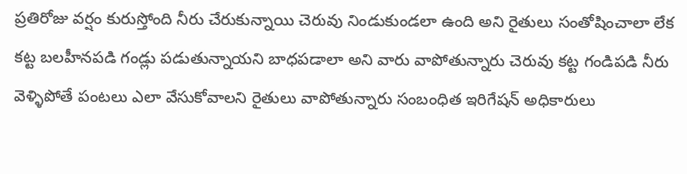ప్రతిరోజు వర్షం కురుస్తోంది నీరు చేరుకున్నాయి చెరువు నిండుకుండలా ఉంది అని రైతులు సంతోషించాలా లేక కట్ట బలహీనపడి గండ్లు పడుతున్నాయని బాధపడాలా అని వారు వాపోతున్నారు చెరువు కట్ట గండిపడి నీరు వెళ్ళిపోతే పంటలు ఎలా వేసుకోవాలని రైతులు వాపోతున్నారు సంబంధిత ఇరిగేషన్ అధికారులు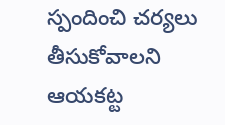స్పందించి చర్యలు తీసుకోవాలని ఆయకట్ట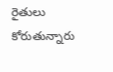రైతులు కోరుతున్నారు